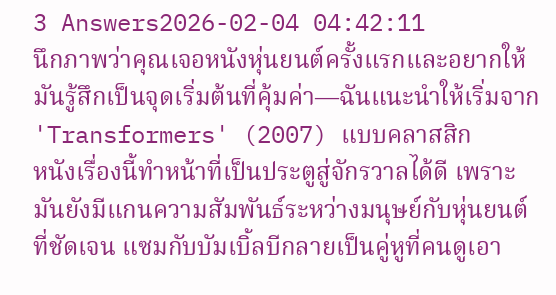3 Answers2026-02-04 04:42:11
นึกภาพว่าคุณเจอหนังหุ่นยนต์ครั้งแรกและอยากให้มันรู้สึกเป็นจุดเริ่มต้นที่คุ้มค่า—ฉันแนะนำให้เริ่มจาก 'Transformers' (2007) แบบคลาสสิก
หนังเรื่องนี้ทำหน้าที่เป็นประตูสู่จักรวาลได้ดี เพราะมันยังมีแกนความสัมพันธ์ระหว่างมนุษย์กับหุ่นยนต์ที่ชัดเจน แซมกับบัมเบิ้ลบีกลายเป็นคู่หูที่คนดูเอา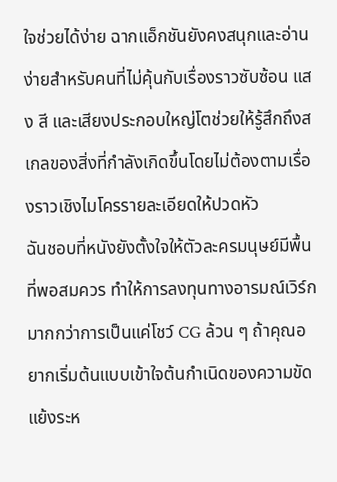ใจช่วยได้ง่าย ฉากแอ็กชันยังคงสนุกและอ่านง่ายสำหรับคนที่ไม่คุ้นกับเรื่องราวซับซ้อน แสง สี และเสียงประกอบใหญ่โตช่วยให้รู้สึกถึงสเกลของสิ่งที่กำลังเกิดขึ้นโดยไม่ต้องตามเรื่องราวเชิงไมโครรายละเอียดให้ปวดหัว
ฉันชอบที่หนังยังตั้งใจให้ตัวละครมนุษย์มีพื้นที่พอสมควร ทำให้การลงทุนทางอารมณ์เวิร์กมากกว่าการเป็นแค่โชว์ CG ล้วน ๆ ถ้าคุณอยากเริ่มต้นแบบเข้าใจต้นกำเนิดของความขัดแย้งระห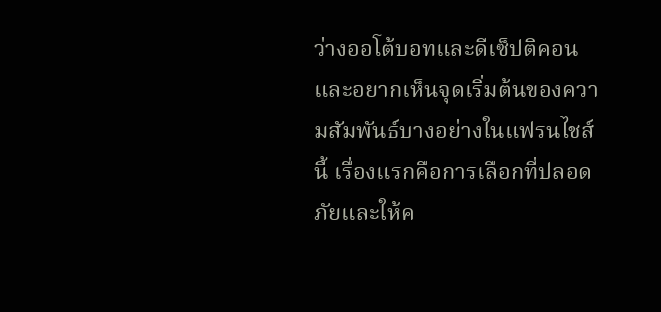ว่างออโต้บอทและดีเซ็ปติคอน และอยากเห็นจุดเริ่มต้นของความสัมพันธ์บางอย่างในแฟรนไชส์นี้ เรื่องแรกคือการเลือกที่ปลอดภัยและให้ค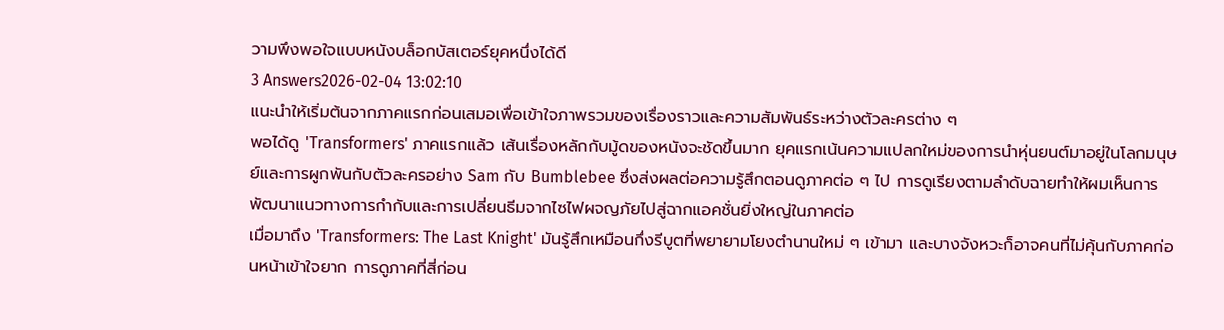วามพึงพอใจแบบหนังบล็อกบัสเตอร์ยุคหนึ่งได้ดี
3 Answers2026-02-04 13:02:10
แนะนำให้เริ่มต้นจากภาคแรกก่อนเสมอเพื่อเข้าใจภาพรวมของเรื่องราวและความสัมพันธ์ระหว่างตัวละครต่าง ๆ
พอได้ดู 'Transformers' ภาคแรกแล้ว เส้นเรื่องหลักกับมู้ดของหนังจะชัดขึ้นมาก ยุคแรกเน้นความแปลกใหม่ของการนำหุ่นยนต์มาอยู่ในโลกมนุษย์และการผูกพันกับตัวละครอย่าง Sam กับ Bumblebee ซึ่งส่งผลต่อความรู้สึกตอนดูภาคต่อ ๆ ไป การดูเรียงตามลำดับฉายทำให้ผมเห็นการพัฒนาแนวทางการกำกับและการเปลี่ยนธีมจากไซไฟผจญภัยไปสู่ฉากแอคชั่นยิ่งใหญ่ในภาคต่อ
เมื่อมาถึง 'Transformers: The Last Knight' มันรู้สึกเหมือนกึ่งรีบูตที่พยายามโยงตำนานใหม่ ๆ เข้ามา และบางจังหวะก็อาจคนที่ไม่คุ้นกับภาคก่อนหน้าเข้าใจยาก การดูภาคที่สี่ก่อน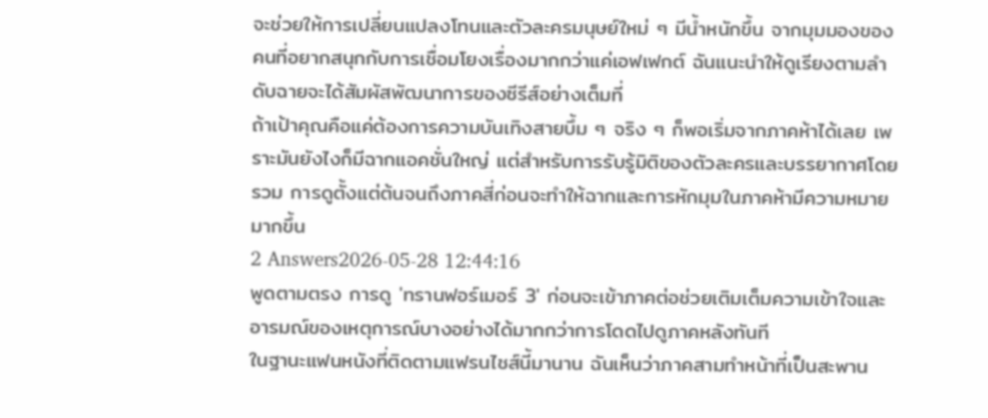จะช่วยให้การเปลี่ยนแปลงโทนและตัวละครมนุษย์ใหม่ ๆ มีน้ำหนักขึ้น จากมุมมองของคนที่อยากสนุกกับการเชื่อมโยงเรื่องมากกว่าแค่เอฟเฟกต์ ฉันแนะนำให้ดูเรียงตามลำดับฉายจะได้สัมผัสพัฒนาการของซีรีส์อย่างเต็มที่
ถ้าเป้าคุณคือแค่ต้องการความบันเทิงสายบึ้ม ๆ จริง ๆ ก็พอเริ่มจากภาคห้าได้เลย เพราะมันยังไงก็มีฉากแอคชั่นใหญ่ แต่สำหรับการรับรู้มิติของตัวละครและบรรยากาศโดยรวม การดูตั้งแต่ต้นจนถึงภาคสี่ก่อนจะทำให้ฉากและการหักมุมในภาคห้ามีความหมายมากขึ้น
2 Answers2026-05-28 12:44:16
พูดตามตรง การดู 'ทรานฟอร์เมอร์ 3' ก่อนจะเข้าภาคต่อช่วยเติมเต็มความเข้าใจและอารมณ์ของเหตุการณ์บางอย่างได้มากกว่าการโดดไปดูภาคหลังทันที
ในฐานะแฟนหนังที่ติดตามแฟรนไชส์นี้มานาน ฉันเห็นว่าภาคสามทำหน้าที่เป็นสะพาน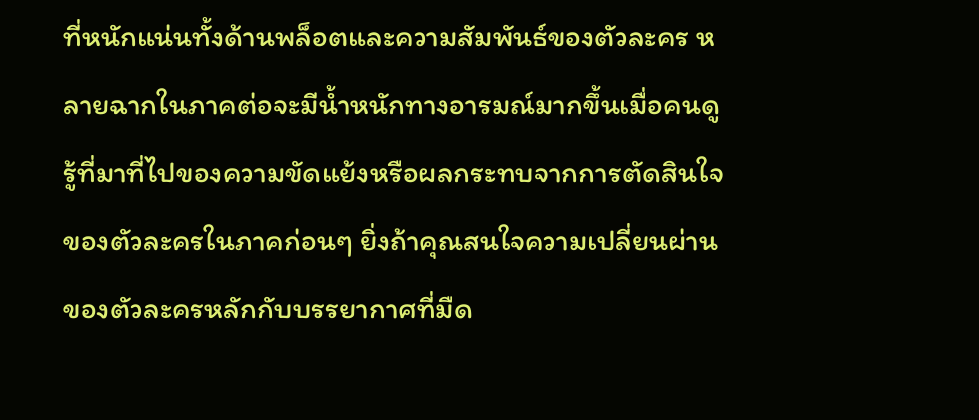ที่หนักแน่นทั้งด้านพล็อตและความสัมพันธ์ของตัวละคร หลายฉากในภาคต่อจะมีน้ำหนักทางอารมณ์มากขึ้นเมื่อคนดูรู้ที่มาที่ไปของความขัดแย้งหรือผลกระทบจากการตัดสินใจของตัวละครในภาคก่อนๆ ยิ่งถ้าคุณสนใจความเปลี่ยนผ่านของตัวละครหลักกับบรรยากาศที่มืด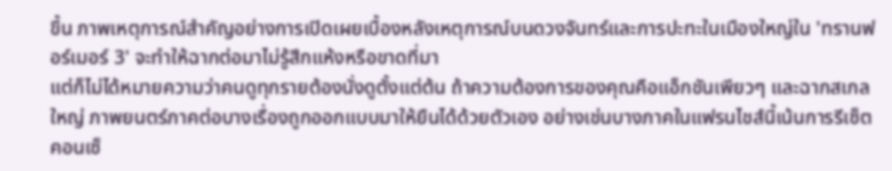ขึ้น ภาพเหตุการณ์สำคัญอย่างการเปิดเผยเบื้องหลังเหตุการณ์บนดวงจันทร์และการปะทะในเมืองใหญ่ใน 'ทรานฟอร์เมอร์ 3' จะทำให้ฉากต่อมาไม่รู้สึกแห้งหรือขาดที่มา
แต่ก็ไม่ได้หมายความว่าคนดูทุกรายต้องนั่งดูตั้งแต่ต้น ถ้าความต้องการของคุณคือแอ็กชันเพียวๆ และฉากสเกลใหญ่ ภาพยนตร์ภาคต่อบางเรื่องถูกออกแบบมาให้ยืนได้ด้วยตัวเอง อย่างเช่นบางภาคในแฟรนไชส์นี้เน้นการรีเซ็ตคอนเซ็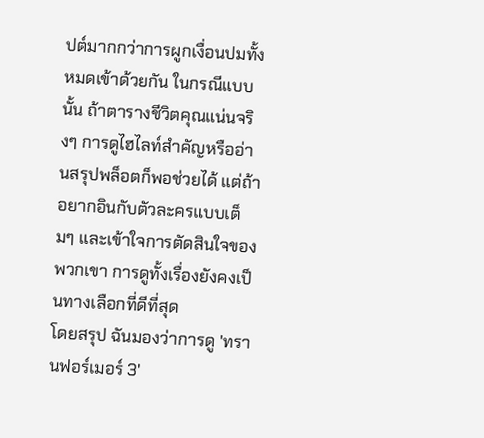ปต์มากกว่าการผูกเงื่อนปมทั้งหมดเข้าด้วยกัน ในกรณีแบบนั้น ถ้าตารางชีวิตคุณแน่นจริงๆ การดูไฮไลท์สำคัญหรืออ่านสรุปพล็อตก็พอช่วยได้ แต่ถ้าอยากอินกับตัวละครแบบเต็มๆ และเข้าใจการตัดสินใจของพวกเขา การดูทั้งเรื่องยังคงเป็นทางเลือกที่ดีที่สุด
โดยสรุป ฉันมองว่าการดู 'ทรานฟอร์เมอร์ 3'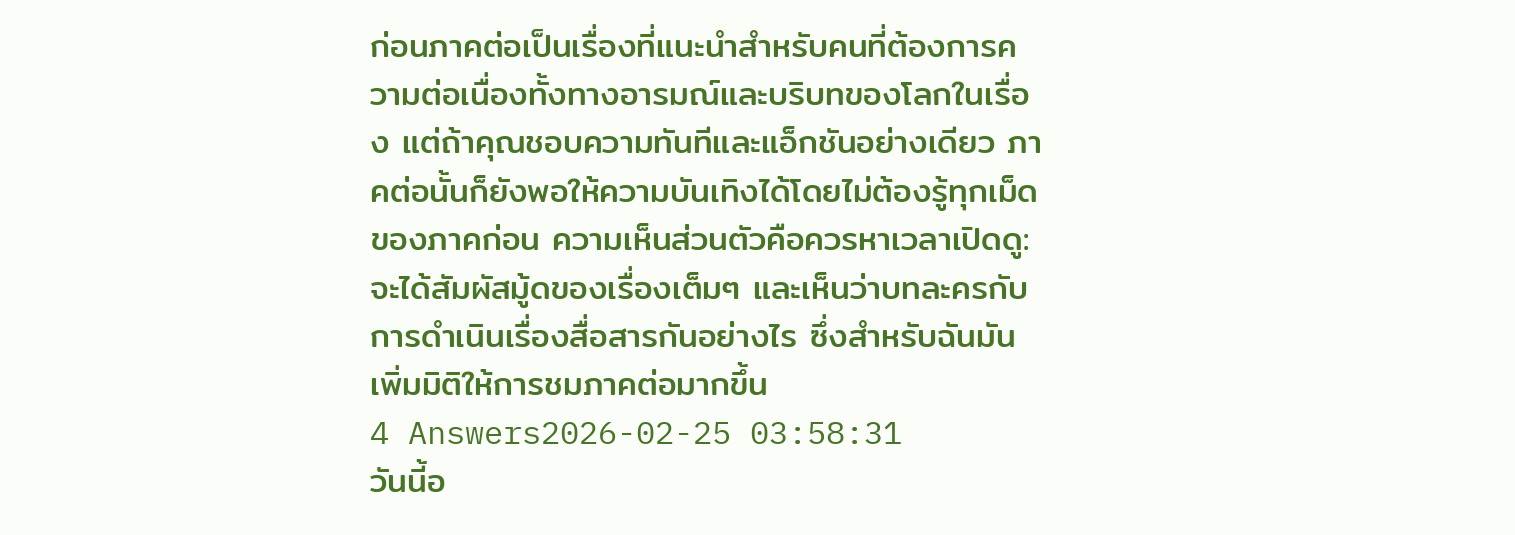ก่อนภาคต่อเป็นเรื่องที่แนะนำสำหรับคนที่ต้องการความต่อเนื่องทั้งทางอารมณ์และบริบทของโลกในเรื่อง แต่ถ้าคุณชอบความทันทีและแอ็กชันอย่างเดียว ภาคต่อนั้นก็ยังพอให้ความบันเทิงได้โดยไม่ต้องรู้ทุกเม็ดของภาคก่อน ความเห็นส่วนตัวคือควรหาเวลาเปิดดู: จะได้สัมผัสมู้ดของเรื่องเต็มๆ และเห็นว่าบทละครกับการดำเนินเรื่องสื่อสารกันอย่างไร ซึ่งสำหรับฉันมันเพิ่มมิติให้การชมภาคต่อมากขึ้น
4 Answers2026-02-25 03:58:31
วันนี้อ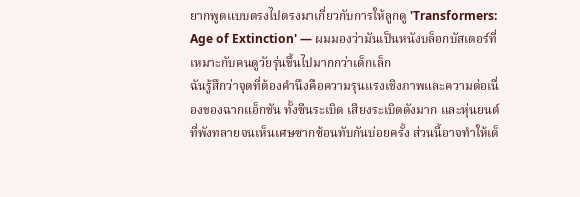ยากพูดแบบตรงไปตรงมาเกี่ยวกับการให้ลูกดู 'Transformers: Age of Extinction' — ผมมองว่ามันเป็นหนังบล็อกบัสเตอร์ที่เหมาะกับคนดูวัยรุ่นขึ้นไปมากกว่าเด็กเล็ก
ฉันรู้สึกว่าจุดที่ต้องคำนึงคือความรุนแรงเชิงภาพและความต่อเนื่องของฉากแอ็กชัน ทั้งซีนระเบิด เสียงระเบิดดังมาก และหุ่นยนต์ที่พังทลายจนเห็นเศษซากซ้อนทับกันบ่อยครั้ง ส่วนนี้อาจทำให้เด็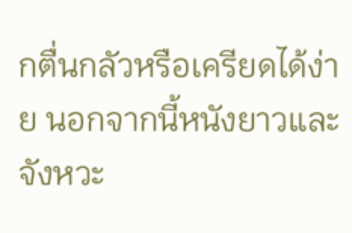กตื่นกลัวหรือเครียดได้ง่าย นอกจากนี้หนังยาวและจังหวะ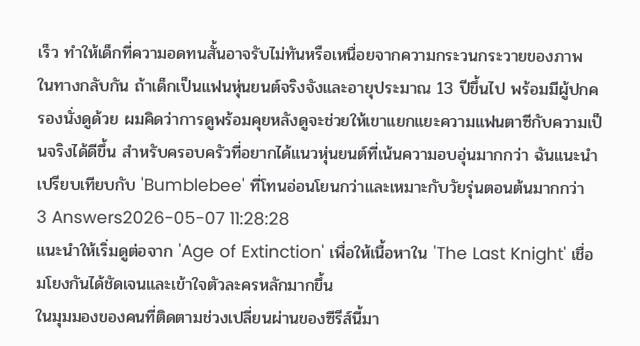เร็ว ทำให้เด็กที่ความอดทนสั้นอาจรับไม่ทันหรือเหนื่อยจากความกระวนกระวายของภาพ
ในทางกลับกัน ถ้าเด็กเป็นแฟนหุ่นยนต์จริงจังและอายุประมาณ 13 ปีขึ้นไป พร้อมมีผู้ปกครองนั่งดูด้วย ผมคิดว่าการดูพร้อมคุยหลังดูจะช่วยให้เขาแยกแยะความแฟนตาซีกับความเป็นจริงได้ดีขึ้น สำหรับครอบครัวที่อยากได้แนวหุ่นยนต์ที่เน้นความอบอุ่นมากกว่า ฉันแนะนำเปรียบเทียบกับ 'Bumblebee' ที่โทนอ่อนโยนกว่าและเหมาะกับวัยรุ่นตอนต้นมากกว่า
3 Answers2026-05-07 11:28:28
แนะนำให้เริ่มดูต่อจาก 'Age of Extinction' เพื่อให้เนื้อหาใน 'The Last Knight' เชื่อมโยงกันได้ชัดเจนและเข้าใจตัวละครหลักมากขึ้น
ในมุมมองของคนที่ติดตามช่วงเปลี่ยนผ่านของซีรีส์นี้มา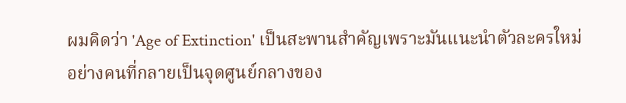ผมคิดว่า 'Age of Extinction' เป็นสะพานสำคัญเพราะมันแนะนำตัวละครใหม่อย่างคนที่กลายเป็นจุดศูนย์กลางของ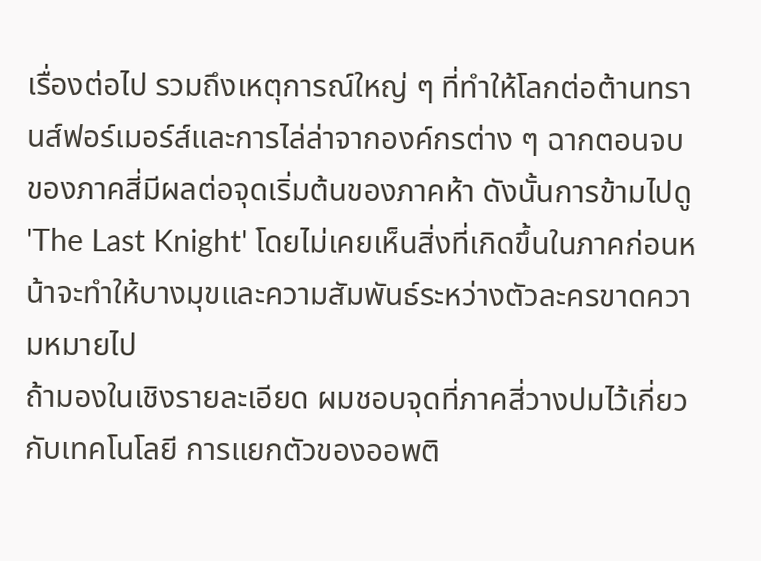เรื่องต่อไป รวมถึงเหตุการณ์ใหญ่ ๆ ที่ทำให้โลกต่อต้านทรานส์ฟอร์เมอร์ส์และการไล่ล่าจากองค์กรต่าง ๆ ฉากตอนจบของภาคสี่มีผลต่อจุดเริ่มต้นของภาคห้า ดังนั้นการข้ามไปดู 'The Last Knight' โดยไม่เคยเห็นสิ่งที่เกิดขึ้นในภาคก่อนหน้าจะทำให้บางมุขและความสัมพันธ์ระหว่างตัวละครขาดความหมายไป
ถ้ามองในเชิงรายละเอียด ผมชอบจุดที่ภาคสี่วางปมไว้เกี่ยวกับเทคโนโลยี การแยกตัวของออพติ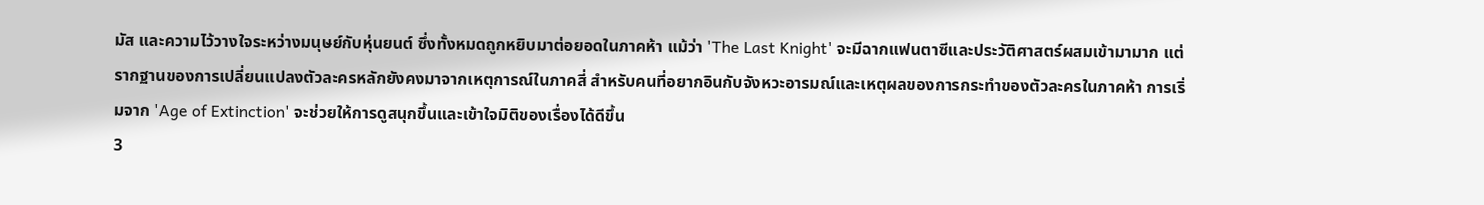มัส และความไว้วางใจระหว่างมนุษย์กับหุ่นยนต์ ซึ่งทั้งหมดถูกหยิบมาต่อยอดในภาคห้า แม้ว่า 'The Last Knight' จะมีฉากแฟนตาซีและประวัติศาสตร์ผสมเข้ามามาก แต่รากฐานของการเปลี่ยนแปลงตัวละครหลักยังคงมาจากเหตุการณ์ในภาคสี่ สำหรับคนที่อยากอินกับจังหวะอารมณ์และเหตุผลของการกระทำของตัวละครในภาคห้า การเริ่มจาก 'Age of Extinction' จะช่วยให้การดูสนุกขึ้นและเข้าใจมิติของเรื่องได้ดีขึ้น
3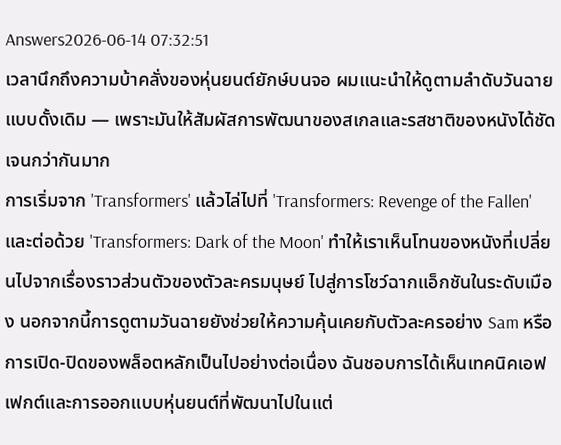Answers2026-06-14 07:32:51
เวลานึกถึงความบ้าคลั่งของหุ่นยนต์ยักษ์บนจอ ผมแนะนำให้ดูตามลำดับวันฉายแบบดั้งเดิม — เพราะมันให้สัมผัสการพัฒนาของสเกลและรสชาติของหนังได้ชัดเจนกว่ากันมาก
การเริ่มจาก 'Transformers' แล้วไล่ไปที่ 'Transformers: Revenge of the Fallen' และต่อด้วย 'Transformers: Dark of the Moon' ทำให้เราเห็นโทนของหนังที่เปลี่ยนไปจากเรื่องราวส่วนตัวของตัวละครมนุษย์ ไปสู่การโชว์ฉากแอ็กชันในระดับเมือง นอกจากนี้การดูตามวันฉายยังช่วยให้ความคุ้นเคยกับตัวละครอย่าง Sam หรือการเปิด-ปิดของพล็อตหลักเป็นไปอย่างต่อเนื่อง ฉันชอบการได้เห็นเทคนิคเอฟเฟกต์และการออกแบบหุ่นยนต์ที่พัฒนาไปในแต่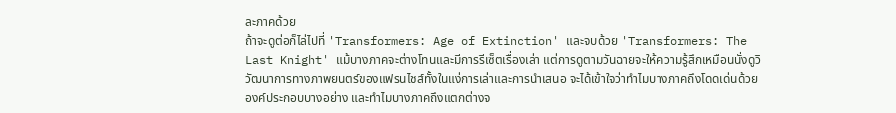ละภาคด้วย
ถ้าจะดูต่อก็ไล่ไปที่ 'Transformers: Age of Extinction' และจบด้วย 'Transformers: The Last Knight' แม้บางภาคจะต่างโทนและมีการรีเซ็ตเรื่องเล่า แต่การดูตามวันฉายจะให้ความรู้สึกเหมือนนั่งดูวิวัฒนาการทางภาพยนตร์ของแฟรนไชส์ทั้งในแง่การเล่าและการนำเสนอ จะได้เข้าใจว่าทำไมบางภาคถึงโดดเด่นด้วยองค์ประกอบบางอย่าง และทำไมบางภาคถึงแตกต่างจ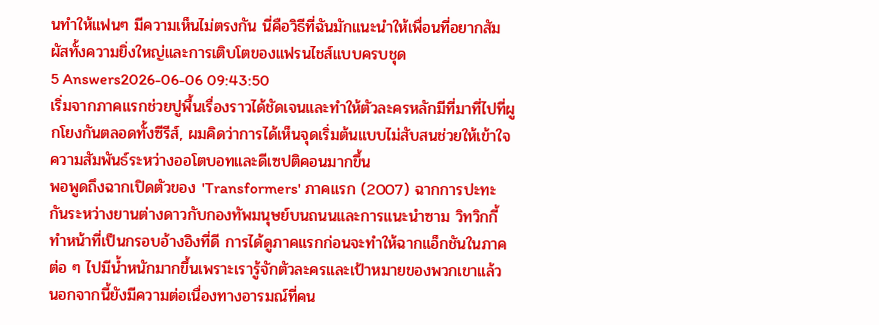นทำให้แฟนๆ มีความเห็นไม่ตรงกัน นี่คือวิธีที่ฉันมักแนะนำให้เพื่อนที่อยากสัมผัสทั้งความยิ่งใหญ่และการเติบโตของแฟรนไชส์แบบครบชุด
5 Answers2026-06-06 09:43:50
เริ่มจากภาคแรกช่วยปูพื้นเรื่องราวได้ชัดเจนและทำให้ตัวละครหลักมีที่มาที่ไปที่ผูกโยงกันตลอดทั้งซีรีส์, ผมคิดว่าการได้เห็นจุดเริ่มต้นแบบไม่สับสนช่วยให้เข้าใจความสัมพันธ์ระหว่างออโตบอทและดีเซปติคอนมากขึ้น
พอพูดถึงฉากเปิดตัวของ 'Transformers' ภาคแรก (2007) ฉากการปะทะกันระหว่างยานต่างดาวกับกองทัพมนุษย์บนถนนและการแนะนำซาม วิทวิกกี้ ทำหน้าที่เป็นกรอบอ้างอิงที่ดี การได้ดูภาคแรกก่อนจะทำให้ฉากแอ็กชันในภาคต่อ ๆ ไปมีน้ำหนักมากขึ้นเพราะเรารู้จักตัวละครและเป้าหมายของพวกเขาแล้ว
นอกจากนี้ยังมีความต่อเนื่องทางอารมณ์ที่คน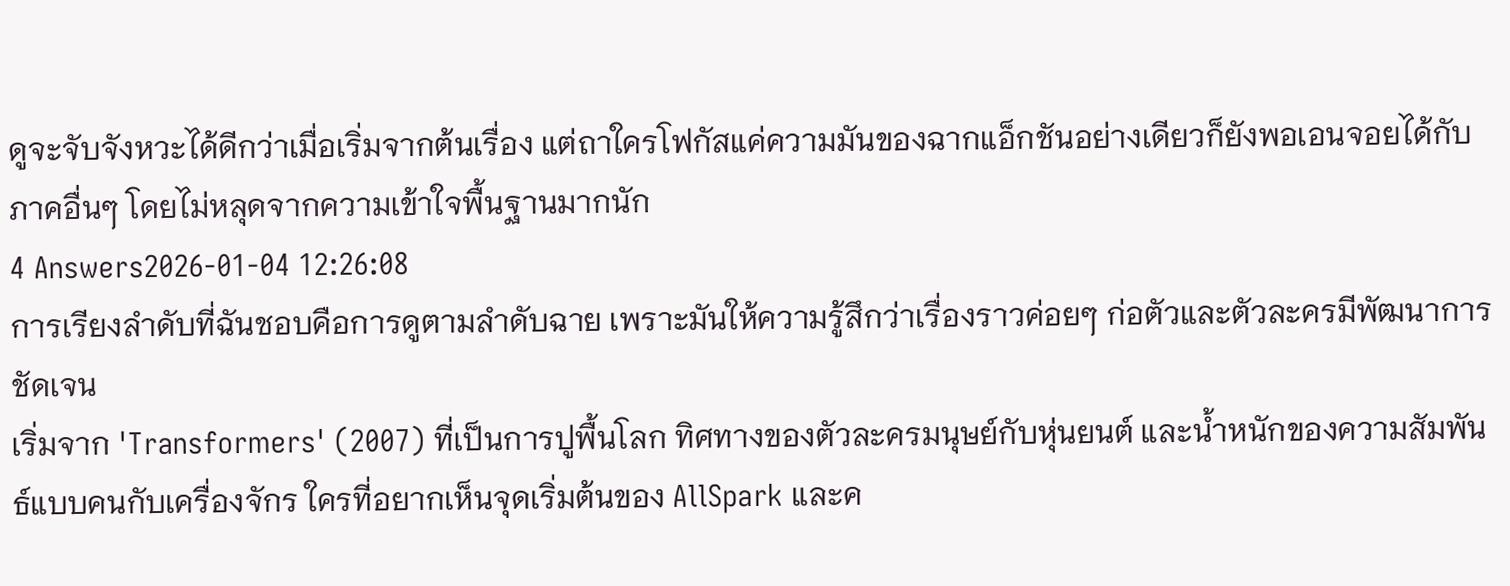ดูจะจับจังหวะได้ดีกว่าเมื่อเริ่มจากต้นเรื่อง แต่ถาใครโฟกัสแค่ความมันของฉากแอ็กชันอย่างเดียวก็ยังพอเอนจอยได้กับภาคอื่นๆ โดยไม่หลุดจากความเข้าใจพื้นฐานมากนัก
4 Answers2026-01-04 12:26:08
การเรียงลำดับที่ฉันชอบคือการดูตามลำดับฉาย เพราะมันให้ความรู้สึกว่าเรื่องราวค่อยๆ ก่อตัวและตัวละครมีพัฒนาการชัดเจน
เริ่มจาก 'Transformers' (2007) ที่เป็นการปูพื้นโลก ทิศทางของตัวละครมนุษย์กับหุ่นยนต์ และน้ำหนักของความสัมพันธ์แบบคนกับเครื่องจักร ใครที่อยากเห็นจุดเริ่มต้นของ AllSpark และค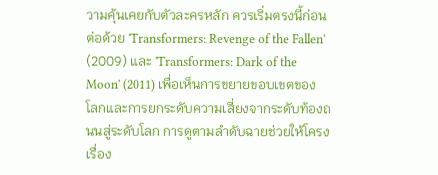วามคุ้นเคยกับตัวละครหลัก ควรเริ่มตรงนี้ก่อน
ต่อด้วย 'Transformers: Revenge of the Fallen' (2009) และ 'Transformers: Dark of the Moon' (2011) เพื่อเห็นการขยายขอบเขตของโลกและการยกระดับความเสี่ยงจากระดับท้องถนนสู่ระดับโลก การดูตามลำดับฉายช่วยให้โครงเรื่อง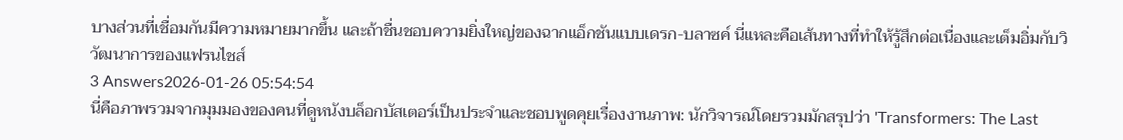บางส่วนที่เชื่อมกันมีความหมายมากขึ้น และถ้าชื่นชอบความยิ่งใหญ่ของฉากแอ็กชันแบบเดรก-บลาซค์ นี่แหละคือเส้นทางที่ทำให้รู้สึกต่อเนื่องและเต็มอิ่มกับวิวัฒนาการของแฟรนไชส์
3 Answers2026-01-26 05:54:54
นี่คือภาพรวมจากมุมมองของคนที่ดูหนังบล็อกบัสเตอร์เป็นประจำและชอบพูดคุยเรื่องงานภาพ: นักวิจารณ์โดยรวมมักสรุปว่า 'Transformers: The Last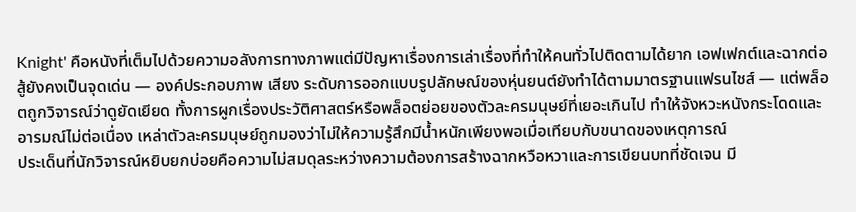Knight' คือหนังที่เต็มไปด้วยความอลังการทางภาพแต่มีปัญหาเรื่องการเล่าเรื่องที่ทำให้คนทั่วไปติดตามได้ยาก เอฟเฟกต์และฉากต่อสู้ยังคงเป็นจุดเด่น — องค์ประกอบภาพ เสียง ระดับการออกแบบรูปลักษณ์ของหุ่นยนต์ยังทำได้ตามมาตรฐานแฟรนไชส์ — แต่พล็อตถูกวิจารณ์ว่าดูยัดเยียด ทั้งการผูกเรื่องประวัติศาสตร์หรือพล็อตย่อยของตัวละครมนุษย์ที่เยอะเกินไป ทำให้จังหวะหนังกระโดดและอารมณ์ไม่ต่อเนื่อง เหล่าตัวละครมนุษย์ถูกมองว่าไม่ให้ความรู้สึกมีน้ำหนักเพียงพอเมื่อเทียบกับขนาดของเหตุการณ์
ประเด็นที่นักวิจารณ์หยิบยกบ่อยคือความไม่สมดุลระหว่างความต้องการสร้างฉากหวือหวาและการเขียนบทที่ชัดเจน มี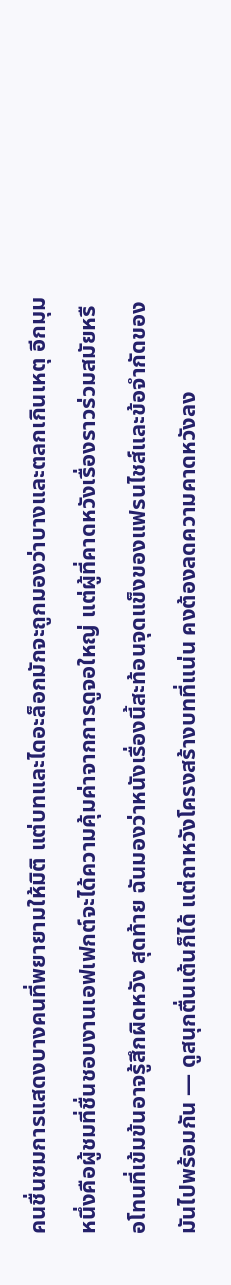คนชื่นชมการแสดงบางคนที่พยายามให้มิติ แต่บทและไดอะล็อกมักจะถูกมองว่าบางและตลกเกินเหตุ อีกมุมหนึ่งคือผู้ชมที่ชื่นชอบงานเอฟเฟกต์จะได้ความคุ้มค่าจากการดูจอใหญ่ แต่ผู้ที่คาดหวังเรื่องราวร่วมสมัยหรือโทนที่เข้มข้นอาจรู้สึกผิดหวัง สุดท้าย ฉันมองว่าหนังเรื่องนี้สะท้อนจุดแข็งของแฟรนไชส์และข้อจำกัดของมันไปพร้อมกัน — ดูสนุกตื่นเต้นก็ได้ แต่ถาหวังโครงสร้างบทที่แน่น คงต้องลดความคาดหวังลง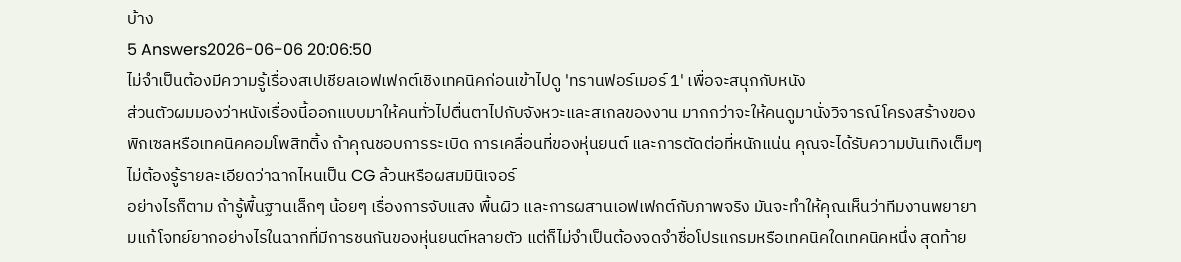บ้าง
5 Answers2026-06-06 20:06:50
ไม่จำเป็นต้องมีความรู้เรื่องสเปเชียลเอฟเฟกต์เชิงเทคนิคก่อนเข้าไปดู 'ทรานฟอร์เมอร์ 1' เพื่อจะสนุกกับหนัง
ส่วนตัวผมมองว่าหนังเรื่องนี้ออกแบบมาให้คนทั่วไปตื่นตาไปกับจังหวะและสเกลของงาน มากกว่าจะให้คนดูมานั่งวิจารณ์โครงสร้างของพิกเซลหรือเทคนิคคอมโพสิทติ้ง ถ้าคุณชอบการระเบิด การเคลื่อนที่ของหุ่นยนต์ และการตัดต่อที่หนักแน่น คุณจะได้รับความบันเทิงเต็มๆ ไม่ต้องรู้รายละเอียดว่าฉากไหนเป็น CG ล้วนหรือผสมมินิเจอร์
อย่างไรก็ตาม ถ้ารู้พื้นฐานเล็กๆ น้อยๆ เรื่องการจับแสง พื้นผิว และการผสานเอฟเฟกต์กับภาพจริง มันจะทำให้คุณเห็นว่าทีมงานพยายามแก้โจทย์ยากอย่างไรในฉากที่มีการชนกันของหุ่นยนต์หลายตัว แต่ก็ไม่จำเป็นต้องจดจำชื่อโปรแกรมหรือเทคนิคใดเทคนิคหนึ่ง สุดท้าย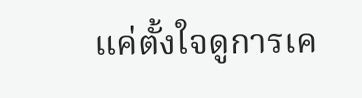แค่ตั้งใจดูการเค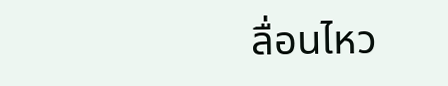ลื่อนไหว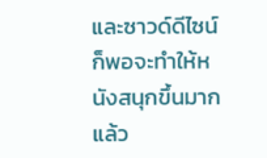และซาวด์ดีไซน์ก็พอจะทำให้หนังสนุกขึ้นมากแล้ว